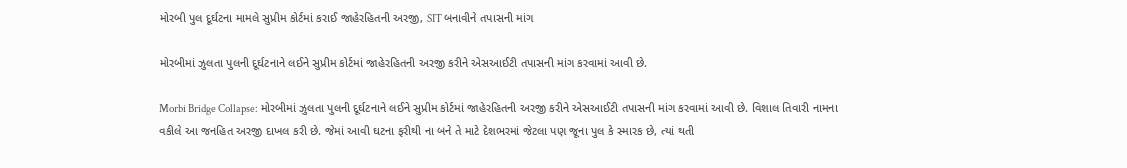મોરબી પુલ દૂર્ઘટના મામલે સુપ્રીમ કોર્ટમાં કરાઈ જાહેરહિતની અરજી, SIT બનાવીને તપાસની માંગ

મોરબીમાં ઝુલતા પુલની દૂર્ઘટનાને લઈને સુપ્રીમ કોર્ટમાં જાહેરહિતની અરજી કરીને એસઆઈટી તપાસની માંગ કરવામાં આવી છે.

Morbi Bridge Collapse: મોરબીમાં ઝુલતા પુલની દૂર્ઘટનાને લઈને સુપ્રીમ કોર્ટમાં જાહેરહિતની અરજી કરીને એસઆઈટી તપાસની માંગ કરવામાં આવી છે. વિશાલ તિવારી નામના વકીલે આ જનહિત અરજી દાખલ કરી છે. જેમાં આવી ઘટના ફરીથી ના બને તે માટે દેશભરમાં જેટલા પણ જૂના પુલ કે સ્મારક છે, ત્યાં થતી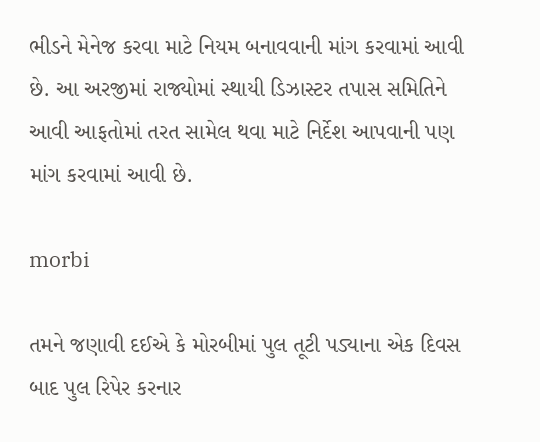ભીડને મેનેજ કરવા માટે નિયમ બનાવવાની માંગ કરવામાં આવી છે. આ અરજીમાં રાજ્યોમાં સ્થાયી ડિઝાસ્ટર તપાસ સમિતિને આવી આફતોમાં તરત સામેલ થવા માટે નિર્દેશ આપવાની પણ માંગ કરવામાં આવી છે.

morbi

તમને જણાવી દઈએ કે મોરબીમાં પુલ તૂટી પડ્યાના એક દિવસ બાદ પુલ રિપેર કરનાર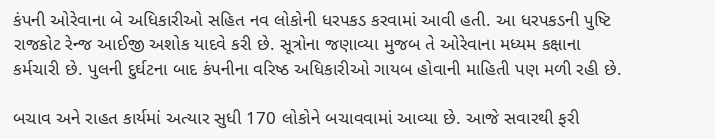કંપની ઓરેવાના બે અધિકારીઓ સહિત નવ લોકોની ધરપકડ કરવામાં આવી હતી. આ ધરપકડની પુષ્ટિ રાજકોટ રેન્જ આઈજી અશોક યાદવે કરી છે. સૂત્રોના જણાવ્યા મુજબ તે ઓરેવાના મધ્યમ કક્ષાના કર્મચારી છે. પુલની દુર્ઘટના બાદ કંપનીના વરિષ્ઠ અધિકારીઓ ગાયબ હોવાની માહિતી પણ મળી રહી છે.

બચાવ અને રાહત કાર્યમાં અત્યાર સુધી 170 લોકોને બચાવવામાં આવ્યા છે. આજે સવારથી ફરી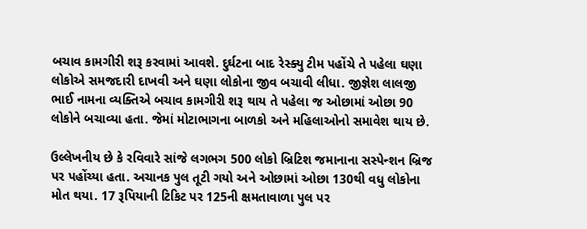બચાવ કામગીરી શરૂ કરવામાં આવશે. દુર્ઘટના બાદ રેસ્ક્યુ ટીમ પહોંચે તે પહેલા ઘણા લોકોએ સમજદારી દાખવી અને ઘણા લોકોના જીવ બચાવી લીધા. જીજ્ઞેશ લાલજી ભાઈ નામના વ્યક્તિએ બચાવ કામગીરી શરૂ થાય તે પહેલા જ ઓછામાં ઓછા 90 લોકોને બચાવ્યા હતા. જેમાં મોટાભાગના બાળકો અને મહિલાઓનો સમાવેશ થાય છે.

ઉલ્લેખનીય છે કે રવિવારે સાંજે લગભગ 500 લોકો બ્રિટિશ જમાનાના સસ્પેન્શન બ્રિજ પર પહોંચ્યા હતા. અચાનક પુલ તૂટી ગયો અને ઓછામાં ઓછા 130થી વધુ લોકોના મોત થયા. 17 રૂપિયાની ટિકિટ પર 125ની ક્ષમતાવાળા પુલ પર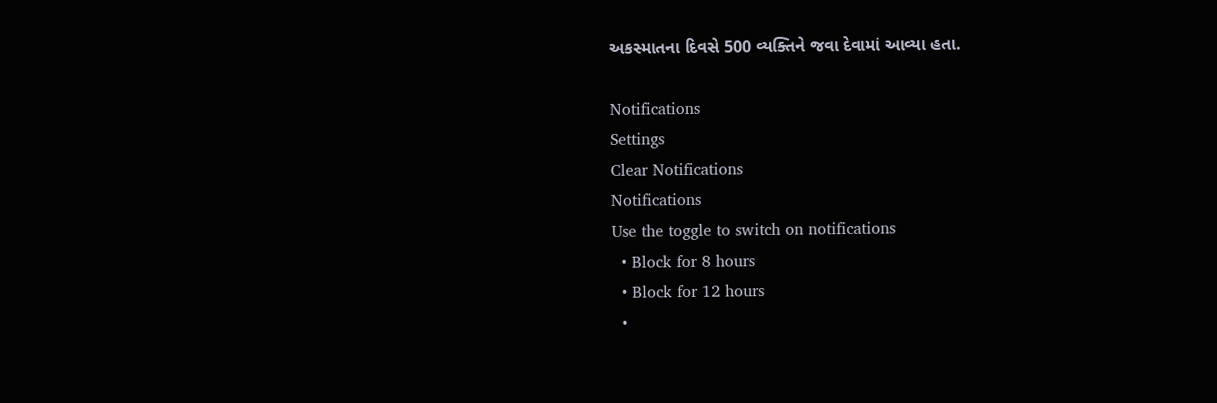અકસ્માતના દિવસે 500 વ્યક્તિને જવા દેવામાં આવ્યા હતા.

Notifications
Settings
Clear Notifications
Notifications
Use the toggle to switch on notifications
  • Block for 8 hours
  • Block for 12 hours
  •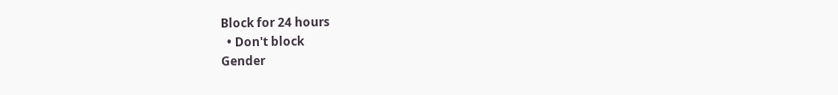Block for 24 hours
  • Don't block
Gender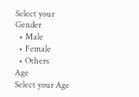Select your Gender
  • Male
  • Female
  • Others
Age
Select your Age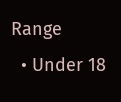Range
  • Under 18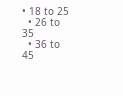• 18 to 25
  • 26 to 35
  • 36 to 45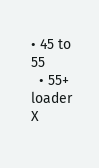• 45 to 55
  • 55+
loader
X